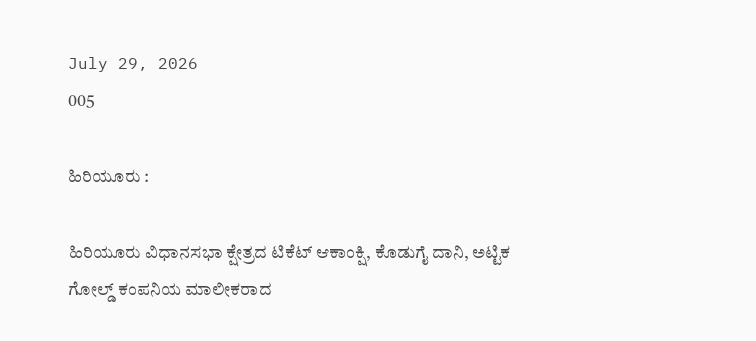July 29, 2026
005

ಹಿರಿಯೂರು :

ಹಿರಿಯೂರು ವಿಧಾನಸಭಾ ಕ್ಷೇತ್ರದ ಟಿಕೆಟ್ ಆಕಾಂಕ್ಷಿ, ಕೊಡುಗೈ ದಾನಿ, ಅಟ್ಟಿಕ ಗೋಲ್ಡ್ ಕಂಪನಿಯ ಮಾಲೀಕರಾದ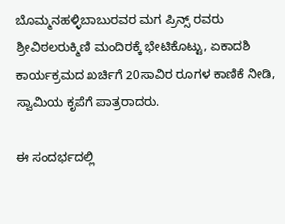ಬೊಮ್ಮನಹಳ್ಳಿಬಾಬುರವರ ಮಗ ಪ್ರಿನ್ಸ್ ರವರು ಶ್ರೀವಿಠಲರುಕ್ಮಿಣಿ ಮಂದಿರಕ್ಕೆ ಭೇಟಿಕೊಟ್ಟು, ಏಕಾದಶಿ ಕಾರ್ಯಕ್ರಮದ ಖರ್ಚಿಗೆ 20ಸಾವಿರ ರೂಗಳ ಕಾಣಿಕೆ ನೀಡಿ, ಸ್ವಾಮಿಯ ಕೃಪೆಗೆ ಪಾತ್ರರಾದರು.

ಈ ಸಂದರ್ಭದಲ್ಲಿ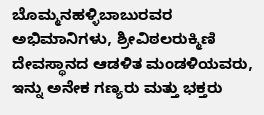ಬೊಮ್ಮನಹಳ್ಳಿಬಾಬುರವರ ಅಭಿಮಾನಿಗಳು, ಶ್ರೀವಿಠಲರುಕ್ಮಿಣಿ ದೇವಸ್ಥಾನದ ಆಡಳಿತ ಮಂಡಳಿಯವರು, ಇನ್ನು ಅನೇಕ ಗಣ್ಯರು ಮತ್ತು ಭಕ್ತರು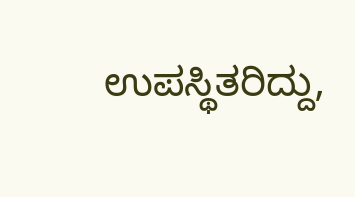ಉಪಸ್ಥಿತರಿದ್ದು,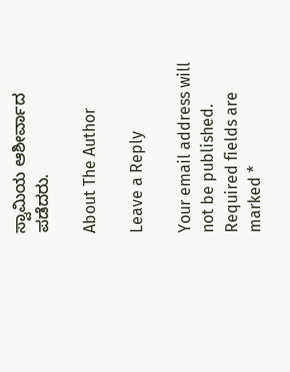ಸ್ವಾಮಿಯ ಆಶೀರ್ವಾದ ಪಡೆದರು.

About The Author

Leave a Reply

Your email address will not be published. Required fields are marked *